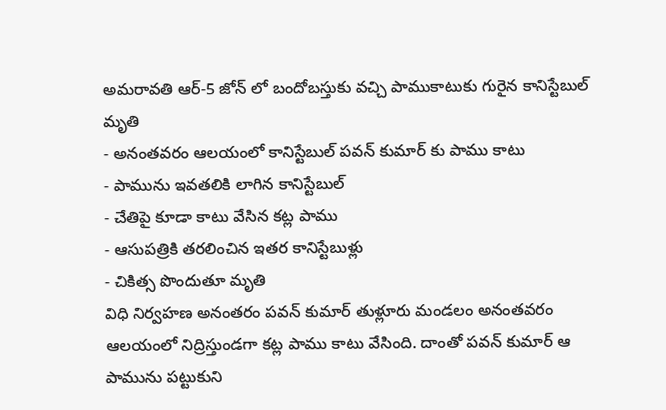అమరావతి ఆర్-5 జోన్ లో బందోబస్తుకు వచ్చి పాముకాటుకు గురైన కానిస్టేబుల్ మృతి
- అనంతవరం ఆలయంలో కానిస్టేబుల్ పవన్ కుమార్ కు పాము కాటు
- పామును ఇవతలికి లాగిన కానిస్టేబుల్
- చేతిపై కూడా కాటు వేసిన కట్ల పాము
- ఆసుపత్రికి తరలించిన ఇతర కానిస్టేబుళ్లు
- చికిత్స పొందుతూ మృతి
విధి నిర్వహణ అనంతరం పవన్ కుమార్ తుళ్లూరు మండలం అనంతవరం ఆలయంలో నిద్రిస్తుండగా కట్ల పాము కాటు వేసింది. దాంతో పవన్ కుమార్ ఆ పామును పట్టుకుని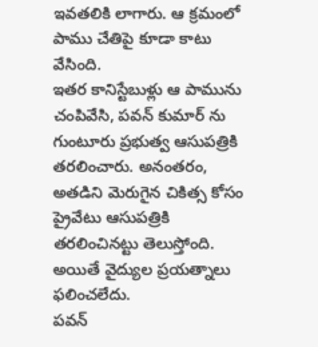ఇవతలికి లాగారు. ఆ క్రమంలో పాము చేతిపై కూడా కాటు వేసింది.
ఇతర కానిస్టేబుళ్లు ఆ పామును చంపివేసి, పవన్ కుమార్ ను గుంటూరు ప్రభుత్వ ఆసుపత్రికి తరలించారు. అనంతరం, అతడిని మెరుగైన చికిత్స కోసం ప్రైవేటు ఆసుపత్రికి తరలించినట్టు తెలుస్తోంది. అయితే వైద్యుల ప్రయత్నాలు ఫలించలేదు.
పవన్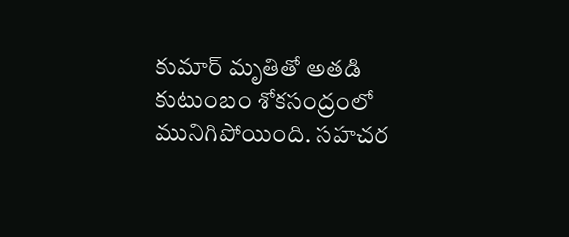కుమార్ మృతితో అతడి కుటుంబం శోకసంద్రంలో మునిగిపోయింది. సహచర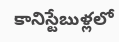కానిస్టేబుళ్లలో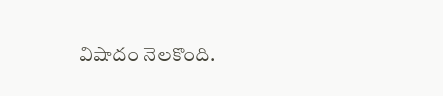విషాదం నెలకొంది.